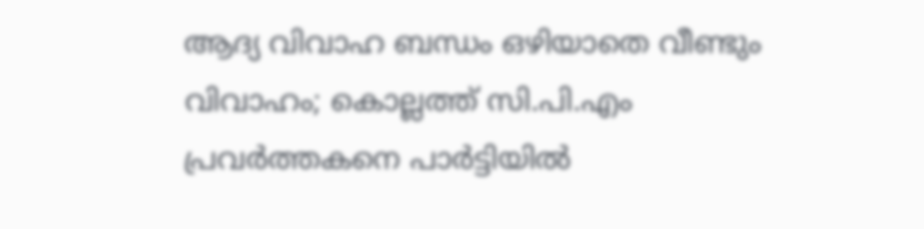ആദ്യ വിവാഹ ബന്ധം ഒഴിയാതെ വീണ്ടും വിവാഹം; കൊല്ലത്ത് സി.പി.എം പ്രവര്‍ത്തകനെ പാര്‍ട്ടിയില്‍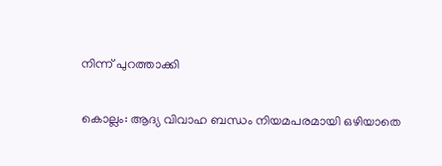നിന്ന് പുറത്താക്കി

കൊല്ലം: ആദ്യ വിവാഹ ബന്ധം നിയമപരമായി ഒഴിയാതെ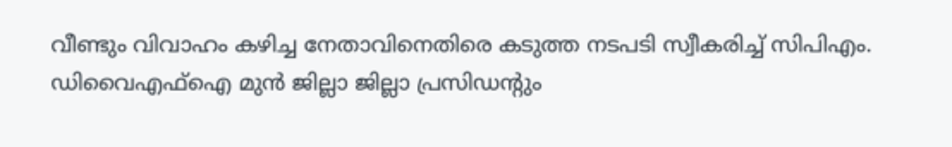വീണ്ടും വിവാഹം കഴിച്ച നേതാവിനെതിരെ കടുത്ത നടപടി സ്വീകരിച്ച് സിപിഎം. ഡിവൈഎഫ്ഐ മുന്‍ ജില്ലാ ജില്ലാ പ്രസിഡന്റും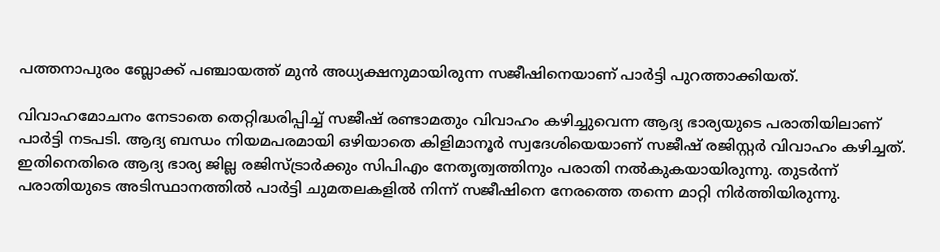പത്തനാപുരം ബ്ലോക്ക് പഞ്ചായത്ത് മുന്‍ അധ്യക്ഷനുമായിരുന്ന സജീഷിനെയാണ് പാര്‍ട്ടി പുറത്താക്കിയത്.

വിവാഹമോചനം നേടാതെ തെറ്റിദ്ധരിപ്പിച്ച് സജീഷ് രണ്ടാമതും വിവാഹം കഴിച്ചുവെന്ന ആദ്യ ഭാര്യയുടെ പരാതിയിലാണ് പാര്‍ട്ടി നടപടി. ആദ്യ ബന്ധം നിയമപരമായി ഒഴിയാതെ കിളിമാനൂര്‍ സ്വദേശിയെയാണ് സജീഷ് രജിസ്റ്റര്‍ വിവാഹം കഴിച്ചത്. ഇതിനെതിരെ ആദ്യ ഭാര്യ ജില്ല രജിസ്ട്രാര്‍ക്കും സിപിഎം നേതൃത്വത്തിനും പരാതി നല്‍കുകയായിരുന്നു. തുടര്‍ന്ന് പരാതിയുടെ അടിസ്ഥാനത്തില്‍ പാര്‍ട്ടി ചുമതലകളില്‍ നിന്ന് സജീഷിനെ നേരത്തെ തന്നെ മാറ്റി നിര്‍ത്തിയിരുന്നു.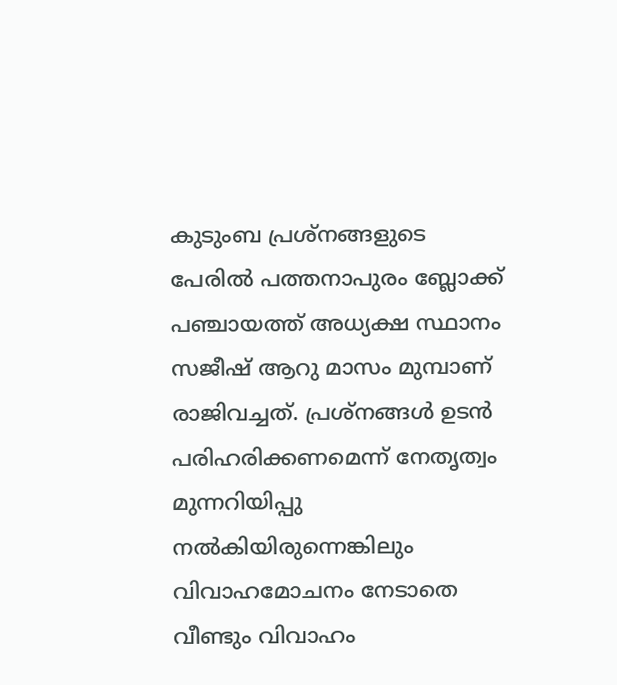കുടുംബ പ്രശ്നങ്ങളുടെ പേരില്‍ പത്തനാപുരം ബ്ലോക്ക് പഞ്ചായത്ത് അധ്യക്ഷ സ്ഥാനം സജീഷ് ആറു മാസം മുമ്പാണ് രാജിവച്ചത്. പ്രശ്നങ്ങള്‍ ഉടന്‍ പരിഹരിക്കണമെന്ന് നേതൃത്വം മുന്നറിയിപ്പു നല്‍കിയിരുന്നെങ്കിലും വിവാഹമോചനം നേടാതെ വീണ്ടും വിവാഹം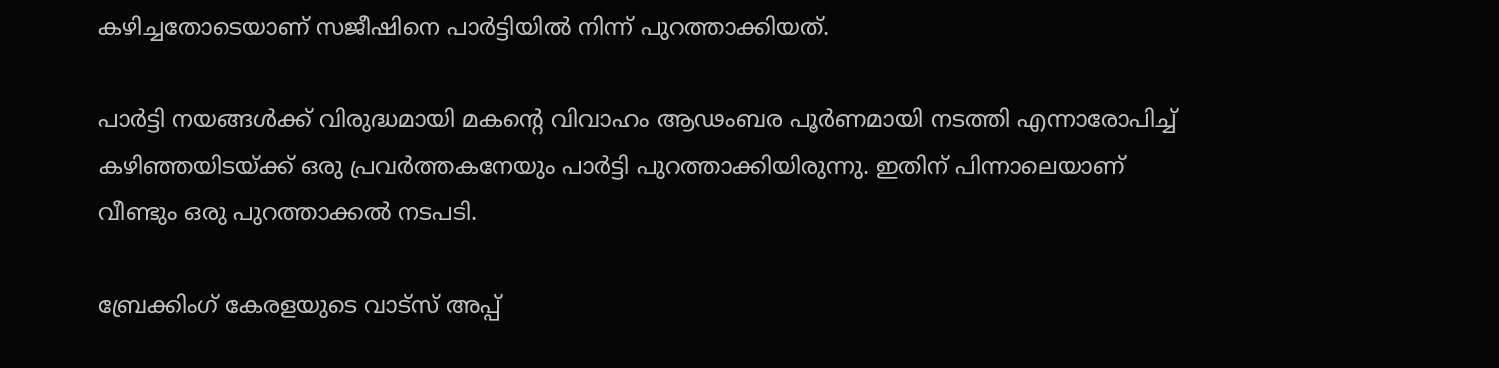കഴിച്ചതോടെയാണ് സജീഷിനെ പാര്‍ട്ടിയില്‍ നിന്ന് പുറത്താക്കിയത്.

പാര്‍ട്ടി നയങ്ങള്‍ക്ക് വിരുദ്ധമായി മകന്റെ വിവാഹം ആഢംബര പൂര്‍ണമായി നടത്തി എന്നാരോപിച്ച് കഴിഞ്ഞയിടയ്ക്ക് ഒരു പ്രവര്‍ത്തകനേയും പാര്‍ട്ടി പുറത്താക്കിയിരുന്നു. ഇതിന് പിന്നാലെയാണ് വീണ്ടും ഒരു പുറത്താക്കല്‍ നടപടി.

ബ്രേക്കിംഗ് കേരളയുടെ വാട്സ് അപ്പ്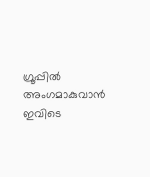ഗ്രൂപ്പിൽ അംഗമാകുവാൻ ഇവിടെ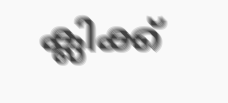ക്ലിക്ക്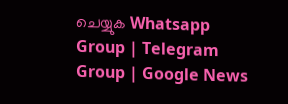ചെയ്യുക Whatsapp Group | Telegram Group | Google News